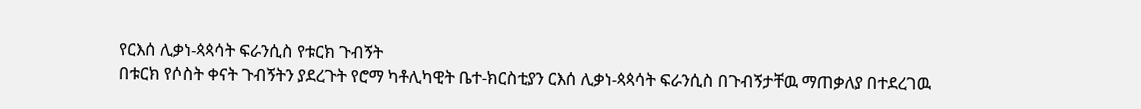የርእሰ ሊቃነ-ጳጳሳት ፍራንሲስ የቱርክ ጉብኝት
በቱርክ የሶስት ቀናት ጉብኝትን ያደረጉት የሮማ ካቶሊካዊት ቤተ-ክርስቲያን ርእሰ ሊቃነ-ጳጳሳት ፍራንሲስ በጉብኝታቸዉ ማጠቃለያ በተደረገዉ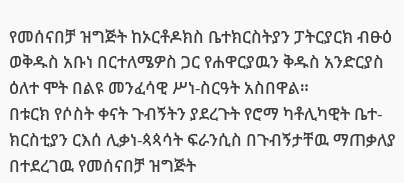የመሰናበቻ ዝግጅት ከኦርቶዶክስ ቤተክርስትያን ፓትርያርክ ብፁዕ ወቅዱስ አቡነ በርተለሜዎስ ጋር የሐዋርያዉን ቅዱስ አንድርያስ ዕለተ ሞት በልዩ መንፈሳዊ ሥነ-ስርዓት አስበዋል።
በቱርክ የሶስት ቀናት ጉብኝትን ያደረጉት የሮማ ካቶሊካዊት ቤተ-ክርስቲያን ርእሰ ሊቃነ-ጳጳሳት ፍራንሲስ በጉብኝታቸዉ ማጠቃለያ በተደረገዉ የመሰናበቻ ዝግጅት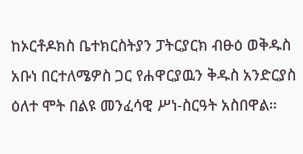ከኦርቶዶክስ ቤተክርስትያን ፓትርያርክ ብፁዕ ወቅዱስ አቡነ በርተለሜዎስ ጋር የሐዋርያዉን ቅዱስ አንድርያስ ዕለተ ሞት በልዩ መንፈሳዊ ሥነ-ስርዓት አስበዋል።